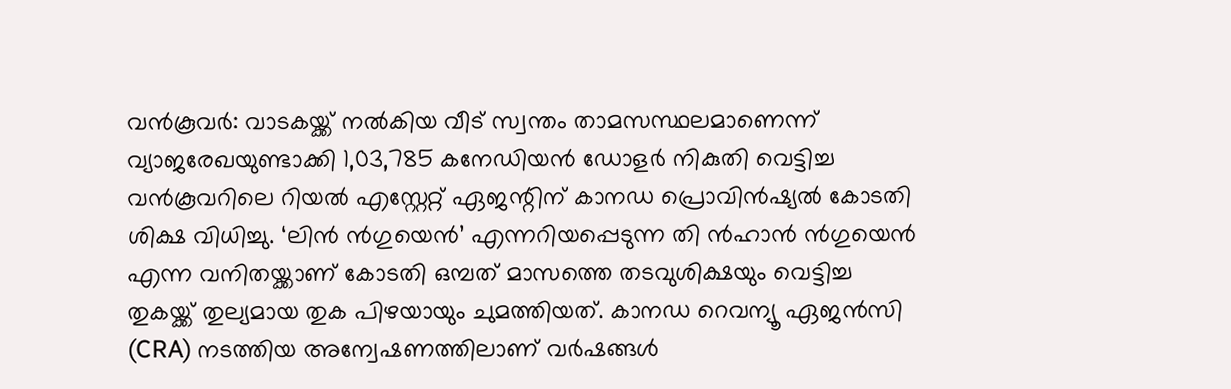വൻകൂവർ: വാടകയ്ക്ക് നൽകിയ വീട് സ്വന്തം താമസസ്ഥലമാണെന്ന് വ്യാജരേഖയുണ്ടാക്കി 1,03,785 കനേഡിയൻ ഡോളർ നികുതി വെട്ടിച്ച വൻകൂവറിലെ റിയൽ എസ്റ്റേറ്റ് ഏജന്റിന് കാനഡ പ്രൊവിൻഷ്യൽ കോടതി ശിക്ഷ വിധിച്ചു. ‘ലിൻ ൻഗുയെൻ’ എന്നറിയപ്പെടുന്ന തി ൻഹാൻ ൻഗുയെൻ എന്ന വനിതയ്ക്കാണ് കോടതി ഒമ്പത് മാസത്തെ തടവുശിക്ഷയും വെട്ടിച്ച തുകയ്ക്ക് തുല്യമായ തുക പിഴയായും ചുമത്തിയത്. കാനഡ റെവന്യൂ ഏജൻസി (CRA) നടത്തിയ അന്വേഷണത്തിലാണ് വർഷങ്ങൾ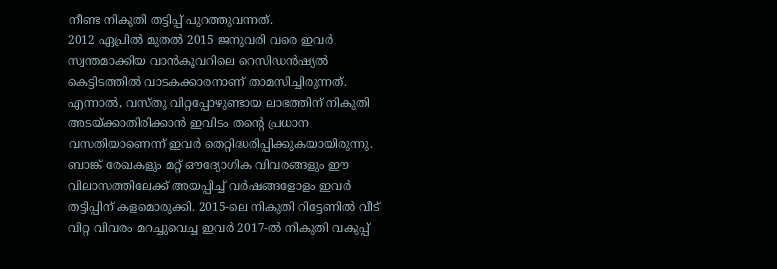നീണ്ട നികുതി തട്ടിപ്പ് പുറത്തുവന്നത്.
2012 ഏപ്രിൽ മുതൽ 2015 ജനുവരി വരെ ഇവർ സ്വന്തമാക്കിയ വാൻകൂവറിലെ റെസിഡൻഷ്യൽ കെട്ടിടത്തിൽ വാടകക്കാരനാണ് താമസിച്ചിരുന്നത്. എന്നാൽ, വസ്തു വിറ്റപ്പോഴുണ്ടായ ലാഭത്തിന് നികുതി അടയ്ക്കാതിരിക്കാൻ ഇവിടം തന്റെ പ്രധാന വസതിയാണെന്ന് ഇവർ തെറ്റിദ്ധരിപ്പിക്കുകയായിരുന്നു. ബാങ്ക് രേഖകളും മറ്റ് ഔദ്യോഗിക വിവരങ്ങളും ഈ വിലാസത്തിലേക്ക് അയപ്പിച്ച് വർഷങ്ങളോളം ഇവർ തട്ടിപ്പിന് കളമൊരുക്കി. 2015-ലെ നികുതി റിട്ടേണിൽ വീട് വിറ്റ വിവരം മറച്ചുവെച്ച ഇവർ 2017-ൽ നികുതി വകുപ്പ്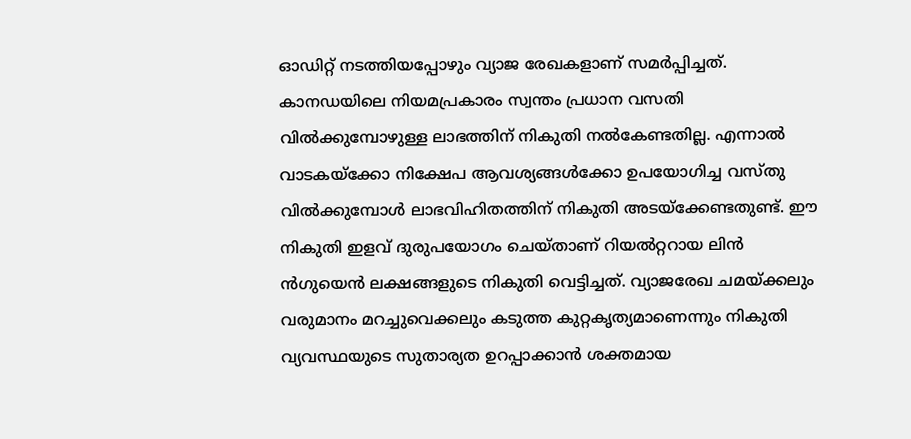ഓഡിറ്റ് നടത്തിയപ്പോഴും വ്യാജ രേഖകളാണ് സമർപ്പിച്ചത്.
കാനഡയിലെ നിയമപ്രകാരം സ്വന്തം പ്രധാന വസതി വിൽക്കുമ്പോഴുള്ള ലാഭത്തിന് നികുതി നൽകേണ്ടതില്ല. എന്നാൽ വാടകയ്ക്കോ നിക്ഷേപ ആവശ്യങ്ങൾക്കോ ഉപയോഗിച്ച വസ്തു വിൽക്കുമ്പോൾ ലാഭവിഹിതത്തിന് നികുതി അടയ്ക്കേണ്ടതുണ്ട്. ഈ നികുതി ഇളവ് ദുരുപയോഗം ചെയ്താണ് റിയൽറ്ററായ ലിൻ ൻഗുയെൻ ലക്ഷങ്ങളുടെ നികുതി വെട്ടിച്ചത്. വ്യാജരേഖ ചമയ്ക്കലും വരുമാനം മറച്ചുവെക്കലും കടുത്ത കുറ്റകൃത്യമാണെന്നും നികുതി വ്യവസ്ഥയുടെ സുതാര്യത ഉറപ്പാക്കാൻ ശക്തമായ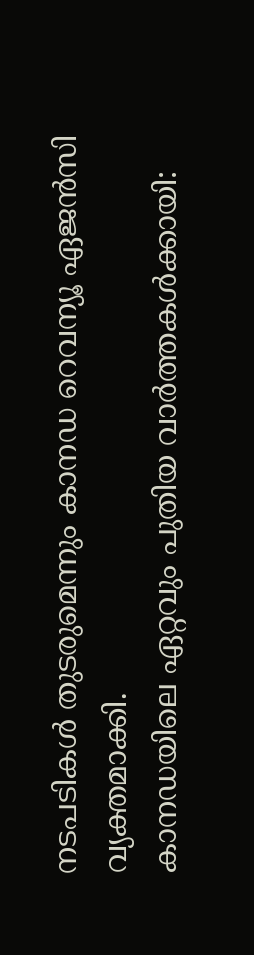നടപടികൾ തുടരുമെന്നും കാനഡ റെവന്യൂ ഏജൻസി വ്യക്തമാക്കി.
കാനഡയിലെ ഏറ്റവും പുതിയ വാർത്തകൾക്കായി: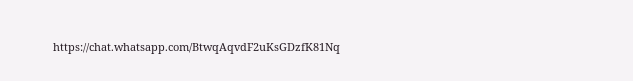https://chat.whatsapp.com/BtwqAqvdF2uKsGDzfK81Nq